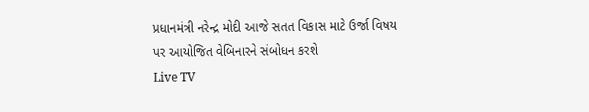પ્રધાનમંત્રી નરેન્દ્ર મોદી આજે સતત વિકાસ માટે ઉર્જા વિષય પર આયોજિત વેબિનારને સંબોધન કરશે
Live TV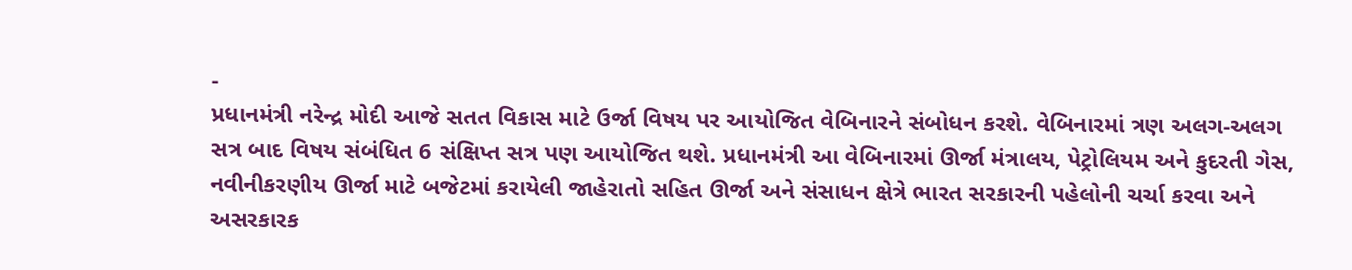-
પ્રધાનમંત્રી નરેન્દ્ર મોદી આજે સતત વિકાસ માટે ઉર્જા વિષય પર આયોજિત વેબિનારને સંબોધન કરશે. વેબિનારમાં ત્રણ અલગ-અલગ સત્ર બાદ વિષય સંબંધિત 6 સંક્ષિપ્ત સત્ર પણ આયોજિત થશે. પ્રધાનમંત્રી આ વેબિનારમાં ઊર્જા મંત્રાલય, પેટ્રોલિયમ અને કુદરતી ગેસ, નવીનીકરણીય ઊર્જા માટે બજેટમાં કરાયેલી જાહેરાતો સહિત ઊર્જા અને સંસાધન ક્ષેત્રે ભારત સરકારની પહેલોની ચર્ચા કરવા અને અસરકારક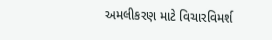અમલીકરણ માટે વિચારવિમર્શ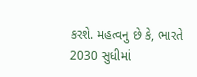કરશે. મહત્વનુ છે કે, ભારતે 2030 સુધીમાં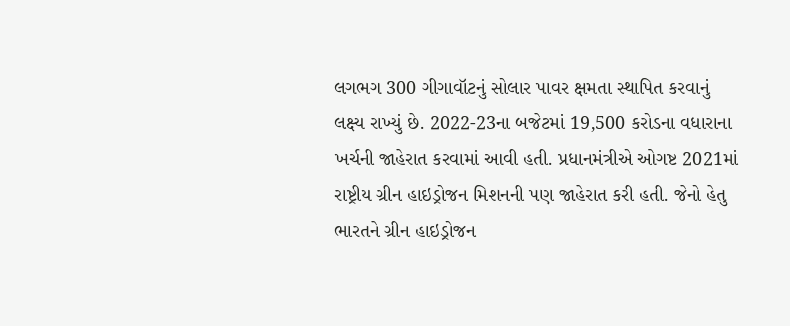લગભગ 300 ગીગાવૉટનું સોલાર પાવર ક્ષમતા સ્થાપિત કરવાનું લક્ષ્ય રાખ્યું છે. 2022-23ના બજેટમાં 19,500 કરોડના વધારાના ખર્ચની જાહેરાત કરવામાં આવી હતી. પ્રધાનમંત્રીએ ઓગષ્ટ 2021માં રાષ્ટ્રીય ગ્રીન હાઇડ્રોજન મિશનની પણ જાહેરાત કરી હતી. જેનો હેતુ ભારતને ગ્રીન હાઇડ્રોજન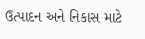ઉત્પાદન અને નિકાસ માટે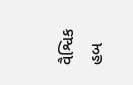વૈશ્વિક હબ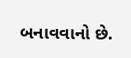બનાવવાનો છે.